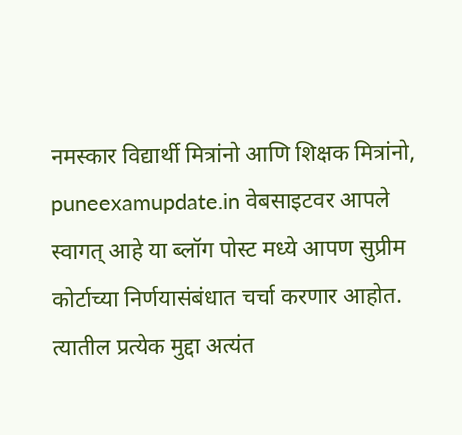नमस्कार विद्यार्थी मित्रांनो आणि शिक्षक मित्रांनो,  puneexamupdate.in वेबसाइटवर आपले स्वागत् आहे या ब्लॉग पोस्ट मध्ये आपण सुप्रीम कोर्टाच्या निर्णयासंबंधात चर्चा करणार आहोत. त्यातील प्रत्येक मुद्दा अत्यंत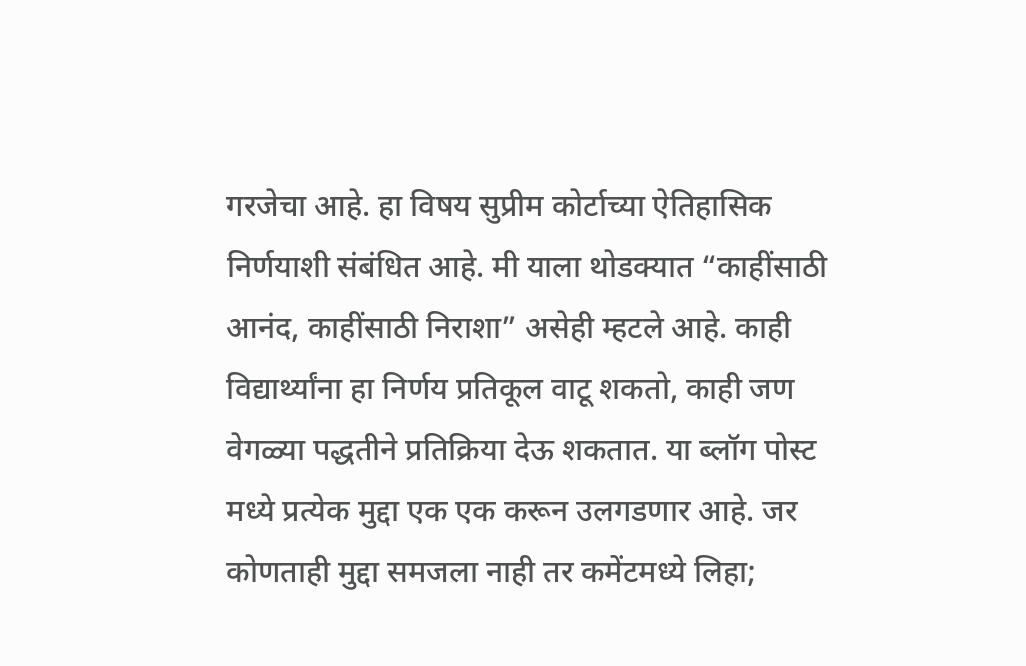गरजेचा आहे. हा विषय सुप्रीम कोर्टाच्या ऐतिहासिक निर्णयाशी संबंधित आहे. मी याला थोडक्यात “काहींसाठी आनंद, काहींसाठी निराशा” असेही म्हटले आहे. काही विद्यार्थ्यांना हा निर्णय प्रतिकूल वाटू शकतो, काही जण वेगळ्या पद्धतीने प्रतिक्रिया देऊ शकतात. या ब्लॉग पोस्ट मध्ये प्रत्येक मुद्दा एक एक करून उलगडणार आहे. जर कोणताही मुद्दा समजला नाही तर कमेंटमध्ये लिहा;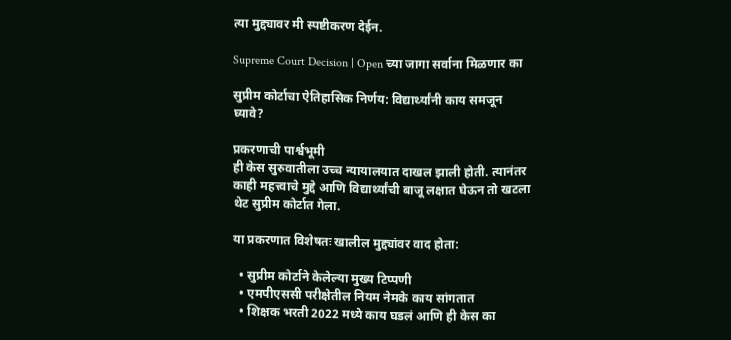त्या मुद्द्यावर मी स्पष्टीकरण देईन.

Supreme Court Decision | Open च्या जागा सर्वाना मिळणार का

सुप्रीम कोर्टाचा ऐतिहासिक निर्णय: विद्यार्थ्यांनी काय समजून घ्यावे?

प्रकरणाची पार्श्वभूमी
ही केस सुरुवातीला उच्च न्यायालयात दाखल झाली होती. त्यानंतर काही महत्त्वाचे मुद्दे आणि विद्यार्थ्यांची बाजू लक्षात घेऊन तो खटला थेट सुप्रीम कोर्टात गेला.

या प्रकरणात विशेषतः खालील मुद्द्यांवर वाद होता:

  • सुप्रीम कोर्टाने केलेल्या मुख्य टिप्पणी
  • एमपीएससी परीक्षेतील नियम नेमके काय सांगतात
  • शिक्षक भरती 2022 मध्ये काय घडलं आणि ही केस का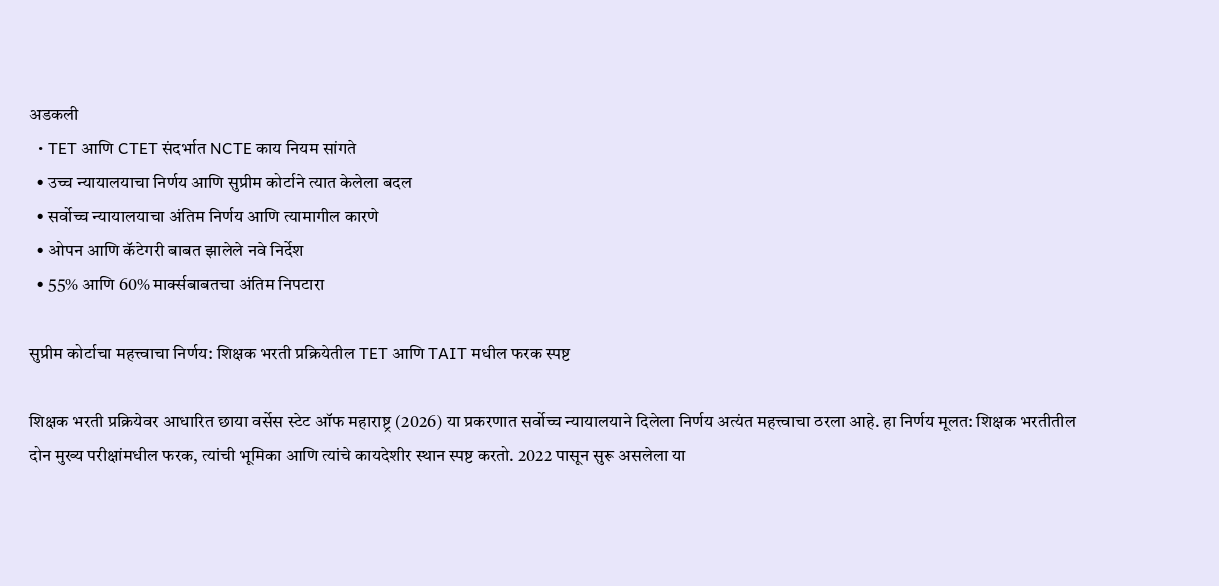अडकली
  • TET आणि CTET संदर्भात NCTE काय नियम सांगते
  • उच्च न्यायालयाचा निर्णय आणि सुप्रीम कोर्टाने त्यात केलेला बदल
  • सर्वोच्च न्यायालयाचा अंतिम निर्णय आणि त्यामागील कारणे
  • ओपन आणि कॅटेगरी बाबत झालेले नवे निर्देश
  • 55% आणि 60% मार्क्सबाबतचा अंतिम निपटारा

सुप्रीम कोर्टाचा महत्त्वाचा निर्णय: शिक्षक भरती प्रक्रियेतील TET आणि TAIT मधील फरक स्पष्ट

शिक्षक भरती प्रक्रियेवर आधारित छाया वर्सेस स्टेट ऑफ महाराष्ट्र (2026) या प्रकरणात सर्वोच्च न्यायालयाने दिलेला निर्णय अत्यंत महत्त्वाचा ठरला आहे. हा निर्णय मूलत: शिक्षक भरतीतील दोन मुख्य परीक्षांमधील फरक, त्यांची भूमिका आणि त्यांचे कायदेशीर स्थान स्पष्ट करतो. 2022 पासून सुरू असलेला या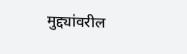मुद्द्यांवरील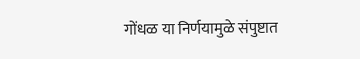गोंधळ या निर्णयामुळे संपुष्टात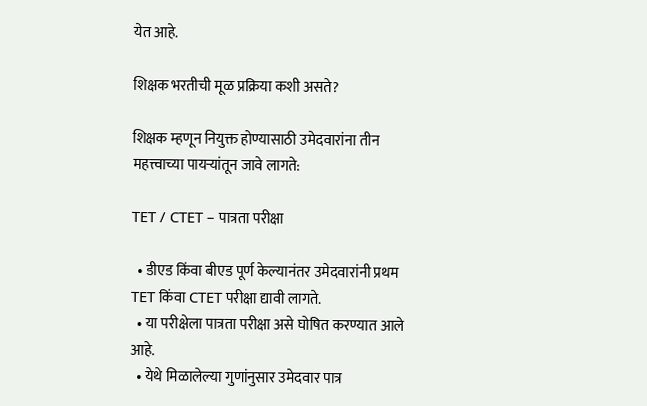येत आहे.

शिक्षक भरतीची मूळ प्रक्रिया कशी असते?

शिक्षक म्हणून नियुक्त होण्यासाठी उमेदवारांना तीन महत्त्वाच्या पायऱ्यांतून जावे लागते:

TET / CTET – पात्रता परीक्षा

  • डीएड किंवा बीएड पूर्ण केल्यानंतर उमेदवारांनी प्रथम TET किंवा CTET परीक्षा द्यावी लागते.
  • या परीक्षेला पात्रता परीक्षा असे घोषित करण्यात आले आहे.
  • येथे मिळालेल्या गुणांनुसार उमेदवार पात्र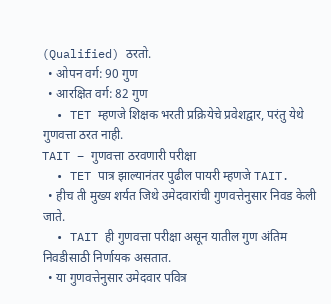(Qualified) ठरतो.
  • ओपन वर्ग: 90 गुण
  • आरक्षित वर्ग: 82 गुण
  • TET म्हणजे शिक्षक भरती प्रक्रियेचे प्रवेशद्वार, परंतु येथे गुणवत्ता ठरत नाही.
TAIT – गुणवत्ता ठरवणारी परीक्षा
  • TET पात्र झाल्यानंतर पुढील पायरी म्हणजे TAIT.
  • हीच ती मुख्य शर्यत जिथे उमेदवारांची गुणवत्तेनुसार निवड केली जाते.
  • TAIT ही गुणवत्ता परीक्षा असून यातील गुण अंतिम निवडीसाठी निर्णायक असतात.
  • या गुणवत्तेनुसार उमेदवार पवित्र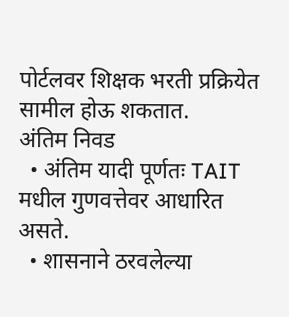पोर्टलवर शिक्षक भरती प्रक्रियेत सामील होऊ शकतात.
अंतिम निवड
  • अंतिम यादी पूर्णतः TAIT मधील गुणवत्तेवर आधारित असते.
  • शासनाने ठरवलेल्या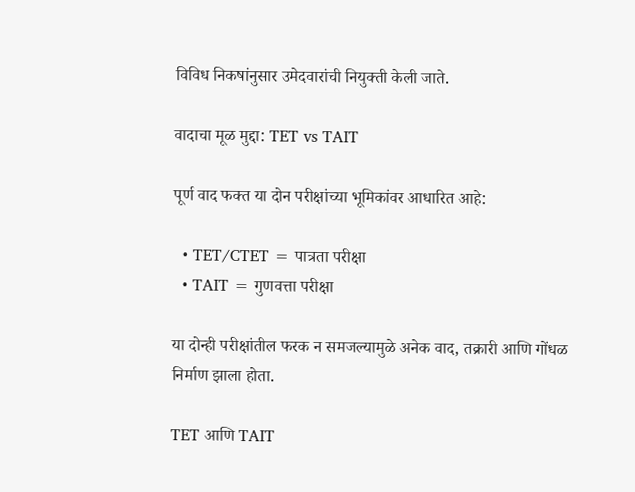विविध निकषांनुसार उमेदवारांची नियुक्ती केली जाते.

वादाचा मूळ मुद्दा: TET vs TAIT

पूर्ण वाद फक्त या दोन परीक्षांच्या भूमिकांवर आधारित आहे:

  • TET/CTET = पात्रता परीक्षा
  • TAIT = गुणवत्ता परीक्षा

या दोन्ही परीक्षांतील फरक न समजल्यामुळे अनेक वाद, तक्रारी आणि गोंधळ निर्माण झाला होता.

TET आणि TAIT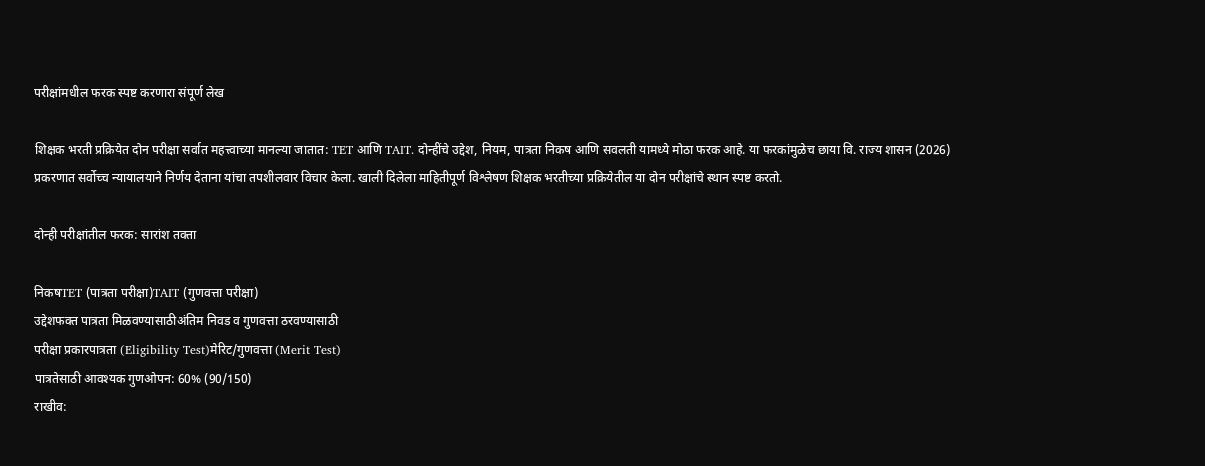परीक्षांमधील फरक स्पष्ट करणारा संपूर्ण लेख

शिक्षक भरती प्रक्रियेत दोन परीक्षा सर्वात महत्त्वाच्या मानल्या जातात: TET आणि TAIT. दोन्हींचे उद्देश, नियम, पात्रता निकष आणि सवलती यामध्ये मोठा फरक आहे. या फरकांमुळेच छाया वि. राज्य शासन (2026) प्रकरणात सर्वोच्च न्यायालयाने निर्णय देताना यांचा तपशीलवार विचार केला. खाली दिलेला माहितीपूर्ण विश्लेषण शिक्षक भरतीच्या प्रक्रियेतील या दोन परीक्षांचे स्थान स्पष्ट करतो.

दोन्ही परीक्षांतील फरक: सारांश तक्ता

निकषTET (पात्रता परीक्षा)TAIT (गुणवत्ता परीक्षा)
उद्देशफक्त पात्रता मिळवण्यासाठीअंतिम निवड व गुणवत्ता ठरवण्यासाठी
परीक्षा प्रकारपात्रता (Eligibility Test)मेरिट/गुणवत्ता (Merit Test)
पात्रतेसाठी आवश्यक गुणओपन: 60% (90/150)
राखीव: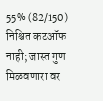55% (82/150)
निश्चित कटऑफ नाही; जास्त गुण मिळवणारा वर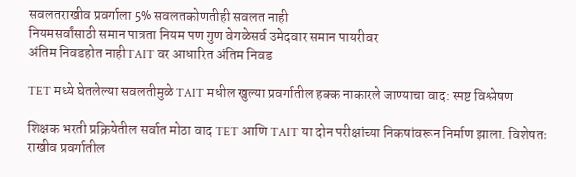सवलतराखीव प्रवर्गाला 5% सवलतकोणतीही सवलत नाही
नियमसर्वांसाठी समान पात्रता नियम पण गुण वेगळेसर्व उमेदवार समान पायरीवर
अंतिम निवडहोत नाहीTAIT वर आधारित अंतिम निवड

TET मध्ये घेतलेल्या सवलतीमुळे TAIT मधील खुल्या प्रवर्गातील हक्क नाकारले जाण्याचा वाद: स्पष्ट विश्लेषण

शिक्षक भरती प्रक्रियेतील सर्वात मोठा वाद TET आणि TAIT या दोन परीक्षांच्या निकषांवरून निर्माण झाला. विशेषतः राखीव प्रवर्गातील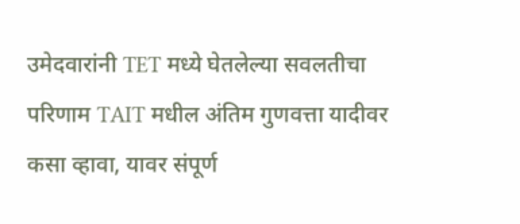उमेदवारांनी TET मध्ये घेतलेल्या सवलतीचा परिणाम TAIT मधील अंतिम गुणवत्ता यादीवर कसा व्हावा, यावर संपूर्ण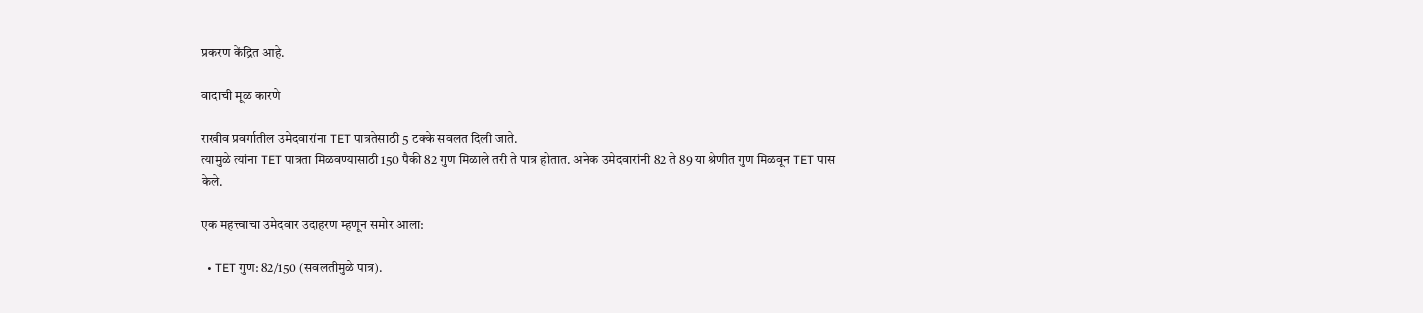प्रकरण केंद्रित आहे.

वादाची मूळ कारणे

राखीव प्रवर्गातील उमेदवारांना TET पात्रतेसाठी 5 टक्के सवलत दिली जाते.
त्यामुळे त्यांना TET पात्रता मिळवण्यासाठी 150 पैकी 82 गुण मिळाले तरी ते पात्र होतात. अनेक उमेदवारांनी 82 ते 89 या श्रेणीत गुण मिळवून TET पास केले.

एक महत्त्वाचा उमेदवार उदाहरण म्हणून समोर आला:

  • TET गुण: 82/150 (सवलतीमुळे पात्र).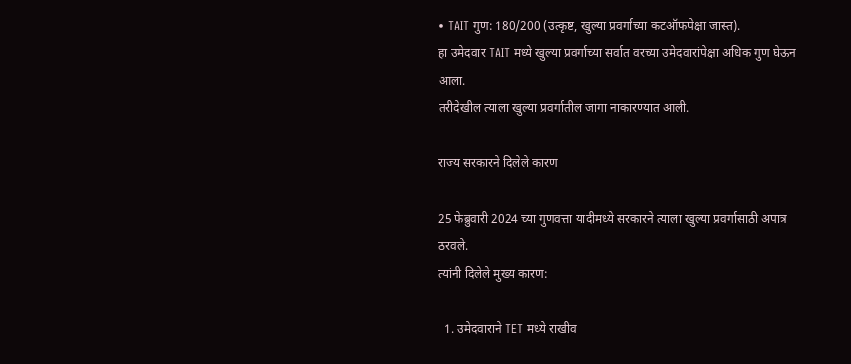• TAIT गुण: 180/200 (उत्कृष्ट, खुल्या प्रवर्गाच्या कटऑफपेक्षा जास्त).
हा उमेदवार TAIT मध्ये खुल्या प्रवर्गाच्या सर्वात वरच्या उमेदवारांपेक्षा अधिक गुण घेऊन आला.
तरीदेखील त्याला खुल्या प्रवर्गातील जागा नाकारण्यात आली.

राज्य सरकारने दिलेले कारण

25 फेब्रुवारी 2024 च्या गुणवत्ता यादीमध्ये सरकारने त्याला खुल्या प्रवर्गासाठी अपात्र ठरवले.
त्यांनी दिलेले मुख्य कारण:

  1. उमेदवाराने TET मध्ये राखीव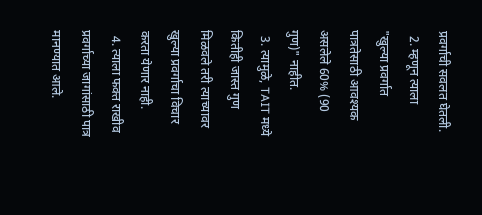प्रवर्गाची सवलत घेतली.
  2. म्हणून त्याला "खुल्या प्रवर्गात पात्रतेसाठी आवश्यक असलेले 60% (90 गुण)" नाहीत.
  3. त्यामुळे, TAIT मध्ये कितीही जास्त गुण मिळवले तरी त्याच्यावर खुल्या प्रवर्गाचा विचार करता येणार नाही.
  4. त्याला फक्त राखीव प्रवर्गाच्या जागांसाठी पात्र मानण्यात आले.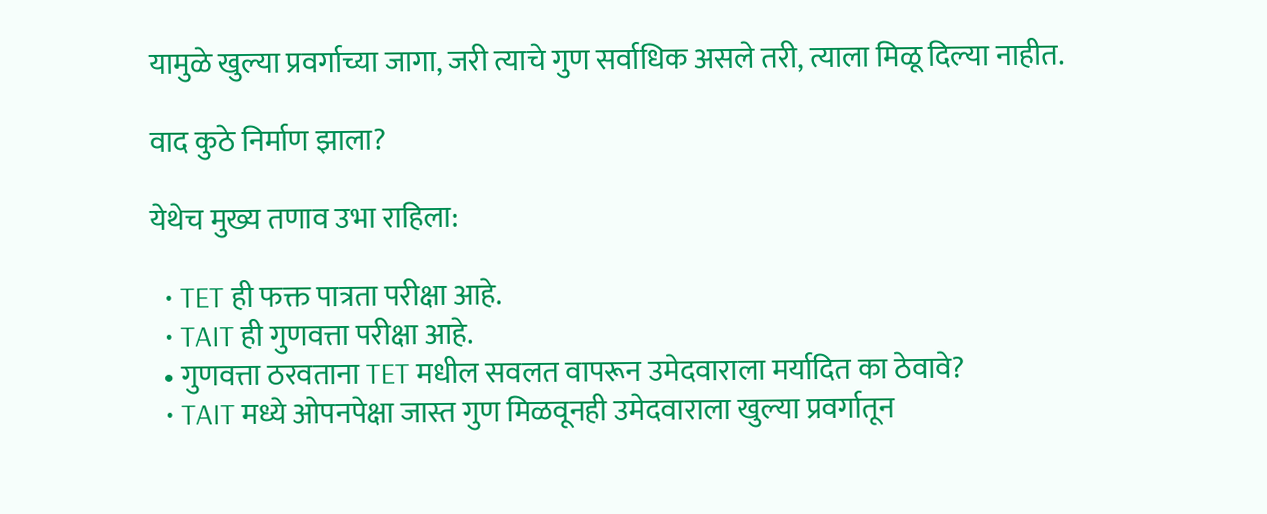यामुळे खुल्या प्रवर्गाच्या जागा, जरी त्याचे गुण सर्वाधिक असले तरी, त्याला मिळू दिल्या नाहीत.

वाद कुठे निर्माण झाला?

येथेच मुख्य तणाव उभा राहिला:

  • TET ही फक्त पात्रता परीक्षा आहे.
  • TAIT ही गुणवत्ता परीक्षा आहे.
  • गुणवत्ता ठरवताना TET मधील सवलत वापरून उमेदवाराला मर्यादित का ठेवावे?
  • TAIT मध्ये ओपनपेक्षा जास्त गुण मिळवूनही उमेदवाराला खुल्या प्रवर्गातून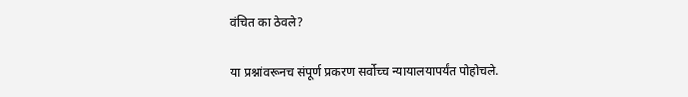वंचित का ठेवले?

या प्रश्नांवरूनच संपूर्ण प्रकरण सर्वोच्च न्यायालयापर्यंत पोहोचले.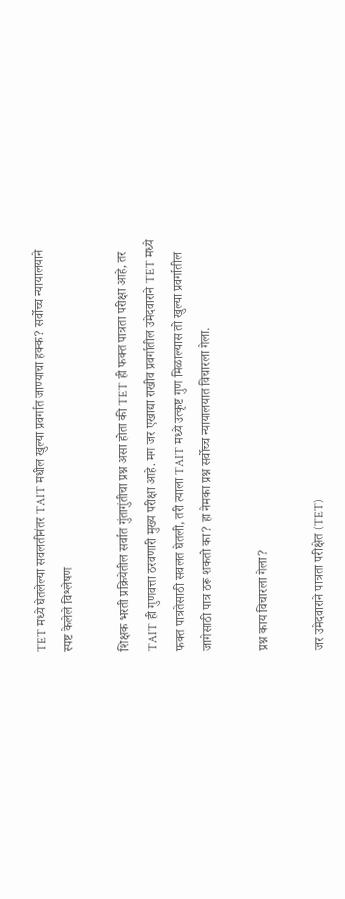TET मध्ये घेतलेल्या सवलतीनंतर TAIT मधील खुल्या प्रवर्गात जाण्याचा हक्क? सर्वोच्च न्यायालयाने स्पष्ट केलेले विश्लेषण

शिक्षक भरती प्रक्रियेतील सर्वात गुंतागुंतीचा प्रश्न असा होता की TET ही फक्त पात्रता परीक्षा आहे, तर TAIT ही गुणवत्ता ठरवणारी मुख्य परीक्षा आहे. मग जर एखाद्या राखीव प्रवर्गातील उमेदवाराने TET मध्ये फक्त पात्रतेसाठी सवलत घेतली, तरी त्याला TAIT मध्ये उत्कृष्ट गुण मिळाल्यास तो खुल्या प्रवर्गातील जागेसाठी पात्र ठरू शकतो का? हा नेमका प्रश्न सर्वोच्च न्यायालयात विचारला गेला.

प्रश्न काय विचारला गेला?

जर उमेदवाराने पात्रता परीक्षेत (TET)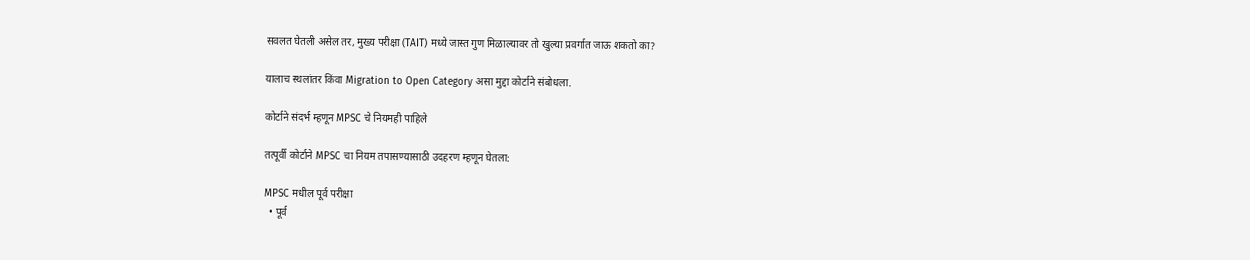सवलत घेतली असेल तर, मुख्य परीक्षा (TAIT) मध्ये जास्त गुण मिळाल्यावर तो खुल्या प्रवर्गात जाऊ शकतो का?

यालाच स्थलांतर किंवा Migration to Open Category असा मुद्दा कोर्टाने संबोधला.

कोर्टाने संदर्भ म्हणून MPSC चे नियमही पाहिले

तत्पूर्वी कोर्टाने MPSC चा नियम तपासण्यासाठी उदहरण म्हणून घेतला:

MPSC मधील पूर्व परीक्षा
  • पूर्व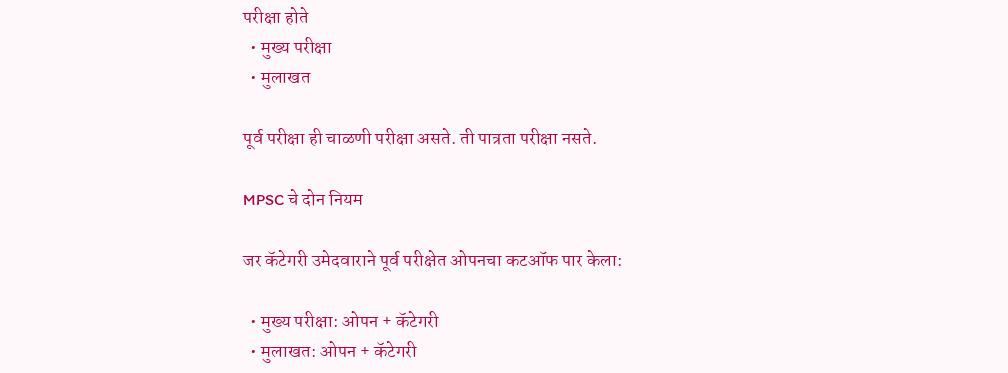परीक्षा होते
  • मुख्य परीक्षा
  • मुलाखत

पूर्व परीक्षा ही चाळणी परीक्षा असते. ती पात्रता परीक्षा नसते.

MPSC चे दोन नियम

जर कॅटेगरी उमेदवाराने पूर्व परीक्षेत ओपनचा कटऑफ पार केला:

  • मुख्य परीक्षा: ओपन + कॅटेगरी
  • मुलाखत: ओपन + कॅटेगरी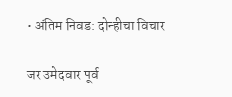• अंतिम निवड: दोन्हीचा विचार

जर उमेदवार पूर्व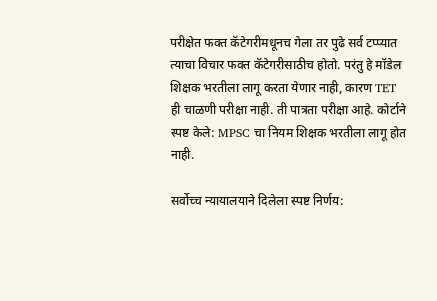परीक्षेत फक्त कॅटेगरीमधूनच गेला तर पुढे सर्व टप्प्यात त्याचा विचार फक्त कॅटेगरीसाठीच होतो. परंतु हे मॉडेल शिक्षक भरतीला लागू करता येणार नाही, कारण TET ही चाळणी परीक्षा नाही. ती पात्रता परीक्षा आहे. कोर्टाने स्पष्ट केले: MPSC चा नियम शिक्षक भरतीला लागू होत नाही.

सर्वोच्च न्यायालयाने दिलेला स्पष्ट निर्णय: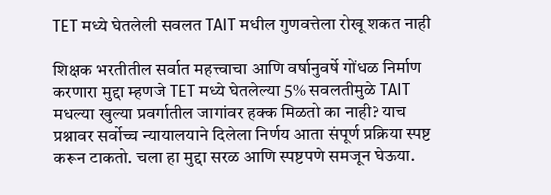TET मध्ये घेतलेली सवलत TAIT मधील गुणवत्तेला रोखू शकत नाही

शिक्षक भरतीतील सर्वात महत्त्वाचा आणि वर्षानुवर्षे गोंधळ निर्माण करणारा मुद्दा म्हणजे TET मध्ये घेतलेल्या 5% सवलतीमुळे TAIT मधल्या खुल्या प्रवर्गातील जागांवर हक्क मिळतो का नाही? याच प्रश्नावर सर्वोच्च न्यायालयाने दिलेला निर्णय आता संपूर्ण प्रक्रिया स्पष्ट करून टाकतो. चला हा मुद्दा सरळ आणि स्पष्टपणे समजून घेऊया.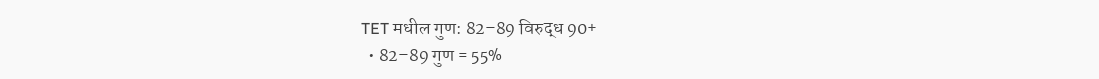TET मधील गुण: 82–89 विरुद्ध 90+
  • 82–89 गुण = 55%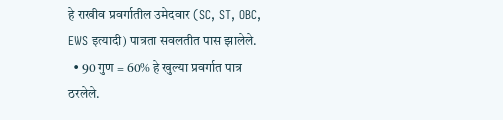हे राखीव प्रवर्गातील उमेदवार (SC, ST, OBC, EWS इत्यादी) पात्रता सवलतीत पास झालेले.
  • 90 गुण = 60% हे खुल्या प्रवर्गात पात्र ठरलेले.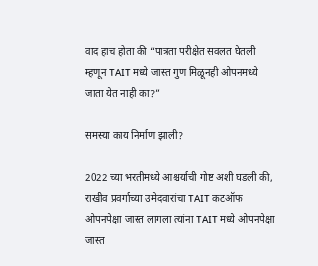वाद हाच होता की “पात्रता परीक्षेत सवलत घेतली म्हणून TAIT मध्ये जास्त गुण मिळूनही ओपनमध्ये जाता येत नाही का?”

समस्या काय निर्माण झाली?

2022 च्या भरतीमध्ये आश्चर्याची गोष्ट अशी घडली की, राखीव प्रवर्गाच्या उमेदवारांचा TAIT कटऑफ ओपनपेक्षा जास्त लागला त्यांना TAIT मध्ये ओपनपेक्षा जास्त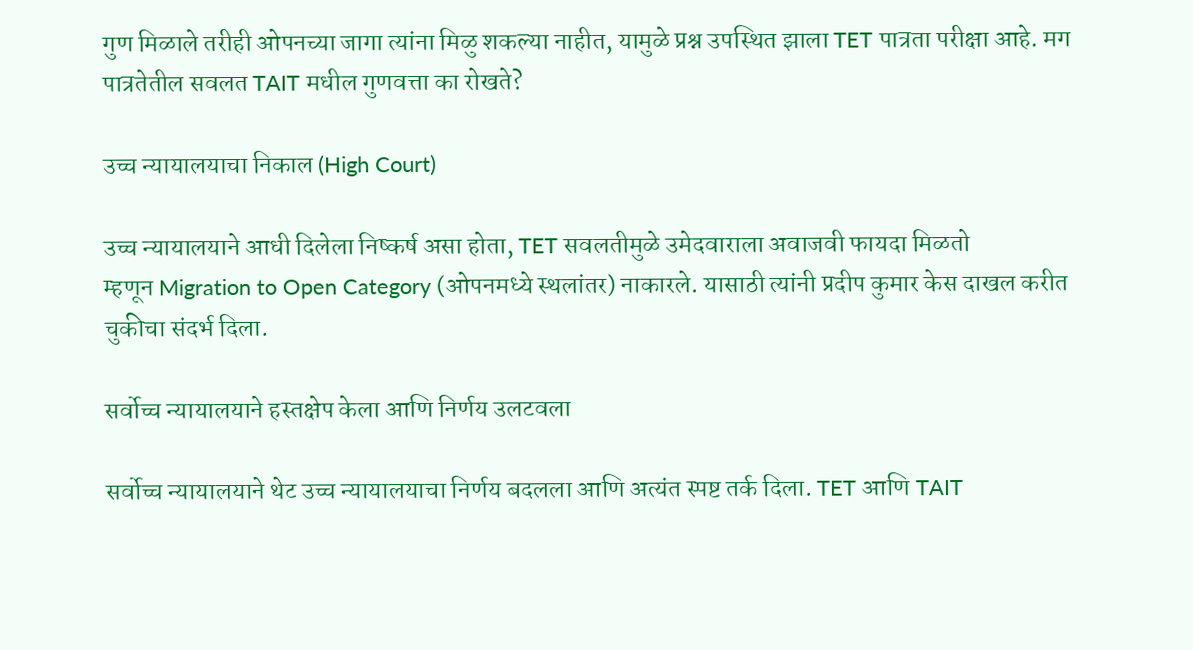गुण मिळाले तरीही ओपनच्या जागा त्यांना मिळु शकल्या नाहीत, यामुळे प्रश्न उपस्थित झाला TET पात्रता परीक्षा आहे. मग पात्रतेतील सवलत TAIT मधील गुणवत्ता का रोखते?

उच्च न्यायालयाचा निकाल (High Court)

उच्च न्यायालयाने आधी दिलेला निष्कर्ष असा होता, TET सवलतीमुळे उमेदवाराला अवाजवी फायदा मिळतो
म्हणून Migration to Open Category (ओपनमध्ये स्थलांतर) नाकारले. यासाठी त्यांनी प्रदीप कुमार केस दाखल करीत चुकीचा संदर्भ दिला.

सर्वोच्च न्यायालयाने हस्तक्षेप केला आणि निर्णय उलटवला

सर्वोच्च न्यायालयाने थेट उच्च न्यायालयाचा निर्णय बदलला आणि अत्यंत स्पष्ट तर्क दिला. TET आणि TAIT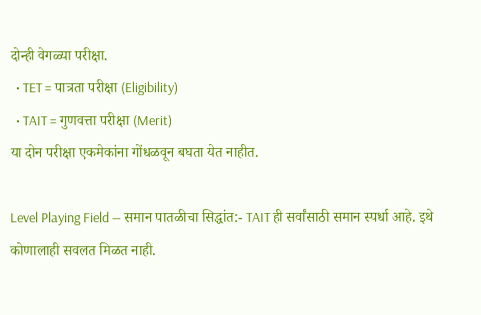दोन्ही वेगळ्या परीक्षा.
  • TET = पात्रता परीक्षा (Eligibility)
  • TAIT = गुणवत्ता परीक्षा (Merit)
या दोन परीक्षा एकमेकांना गोंधळवून बघता येत नाहीत.

Level Playing Field — समान पातळीचा सिद्धांत:- TAIT ही सर्वांसाठी समान स्पर्धा आहे. इथे कोणालाही सवलत मिळत नाही.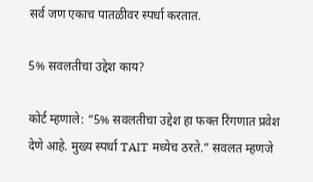सर्व जण एकाच पातळीवर स्पर्धा करतात.

5% सवलतीचा उद्देश काय?

कोर्ट म्हणाले: “5% सवलतीचा उद्देश हा फक्त रिंगणात प्रवेश देणे आहे. मुख्य स्पर्धा TAIT मध्येच ठरते.” सवलत म्हणजे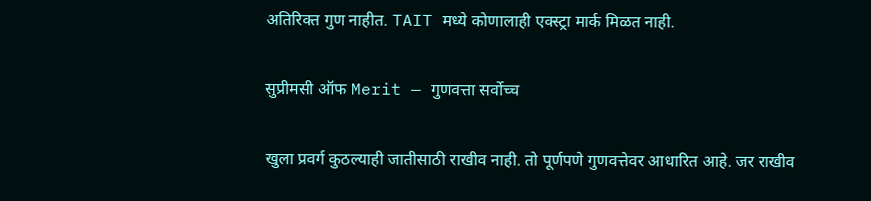अतिरिक्त गुण नाहीत. TAIT मध्ये कोणालाही एक्स्ट्रा मार्क मिळत नाही.

सुप्रीमसी ऑफ Merit — गुणवत्ता सर्वोच्च

खुला प्रवर्ग कुठल्याही जातीसाठी राखीव नाही. तो पूर्णपणे गुणवत्तेवर आधारित आहे. जर राखीव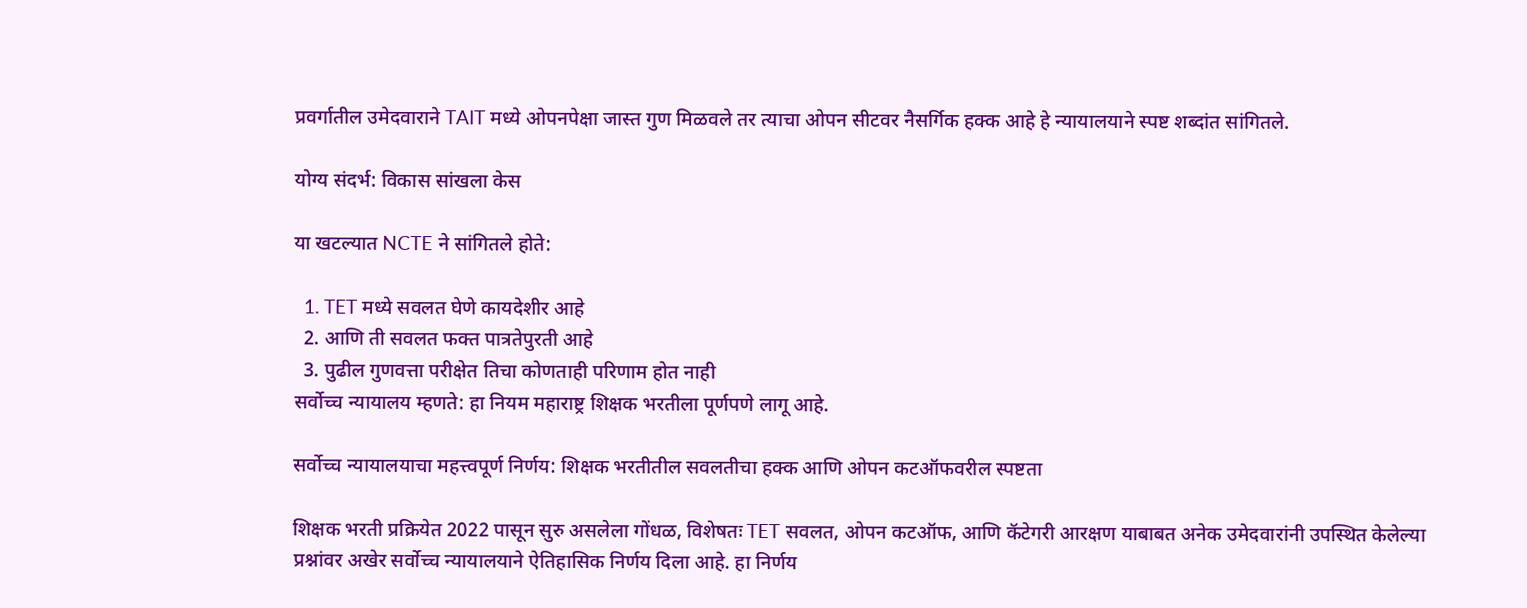प्रवर्गातील उमेदवाराने TAIT मध्ये ओपनपेक्षा जास्त गुण मिळवले तर त्याचा ओपन सीटवर नैसर्गिक हक्क आहे हे न्यायालयाने स्पष्ट शब्दांत सांगितले.

योग्य संदर्भ: विकास सांखला केस

या खटल्यात NCTE ने सांगितले होते:

  1. TET मध्ये सवलत घेणे कायदेशीर आहे
  2. आणि ती सवलत फक्त पात्रतेपुरती आहे
  3. पुढील गुणवत्ता परीक्षेत तिचा कोणताही परिणाम होत नाही
सर्वोच्च न्यायालय म्हणते: हा नियम महाराष्ट्र शिक्षक भरतीला पूर्णपणे लागू आहे.

सर्वोच्च न्यायालयाचा महत्त्वपूर्ण निर्णय: शिक्षक भरतीतील सवलतीचा हक्क आणि ओपन कटऑफवरील स्पष्टता

शिक्षक भरती प्रक्रियेत 2022 पासून सुरु असलेला गोंधळ, विशेषतः TET सवलत, ओपन कटऑफ, आणि कॅटेगरी आरक्षण याबाबत अनेक उमेदवारांनी उपस्थित केलेल्या प्रश्नांवर अखेर सर्वोच्च न्यायालयाने ऐतिहासिक निर्णय दिला आहे. हा निर्णय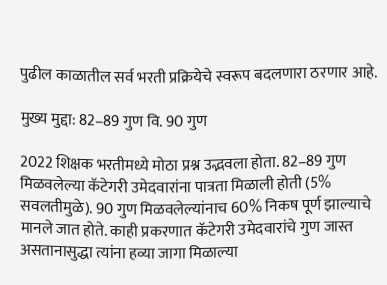पुढील काळातील सर्व भरती प्रक्रियेचे स्वरूप बदलणारा ठरणार आहे.

मुख्य मुद्दा: 82–89 गुण वि. 90 गुण

2022 शिक्षक भरतीमध्ये मोठा प्रश्न उद्भवला होता. 82–89 गुण मिळवलेल्या कॅटेगरी उमेदवारांना पात्रता मिळाली होती (5% सवलतीमुळे). 90 गुण मिळवलेल्यांनाच 60% निकष पूर्ण झाल्याचे मानले जात होते. काही प्रकरणात कॅटेगरी उमेदवारांचे गुण जास्त असतानासुद्धा त्यांना हव्या जागा मिळाल्या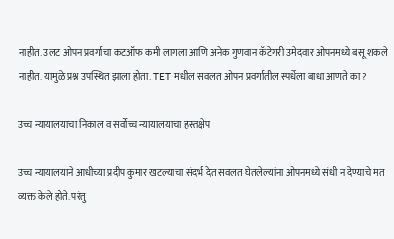नाहीत. उलट ओपन प्रवर्गाचा कटऑफ कमी लागला आणि अनेक गुणवान कॅटेगरी उमेदवार ओपनमध्ये बसू शकले नाहीत. यामुळे प्रश्न उपस्थित झाला होता. TET मधील सवलत ओपन प्रवर्गातील स्पर्धेला बाधा आणते का?

उच्च न्यायालयाचा निकाल व सर्वोच्च न्यायालयाचा हस्तक्षेप

उच्च न्यायालयाने आधीच्या प्रदीप कुमार खटल्याचा संदर्भ देत सवलत घेतलेल्यांना ओपनमध्ये संधी न देण्याचे मत व्यक्त केले होते. परंतु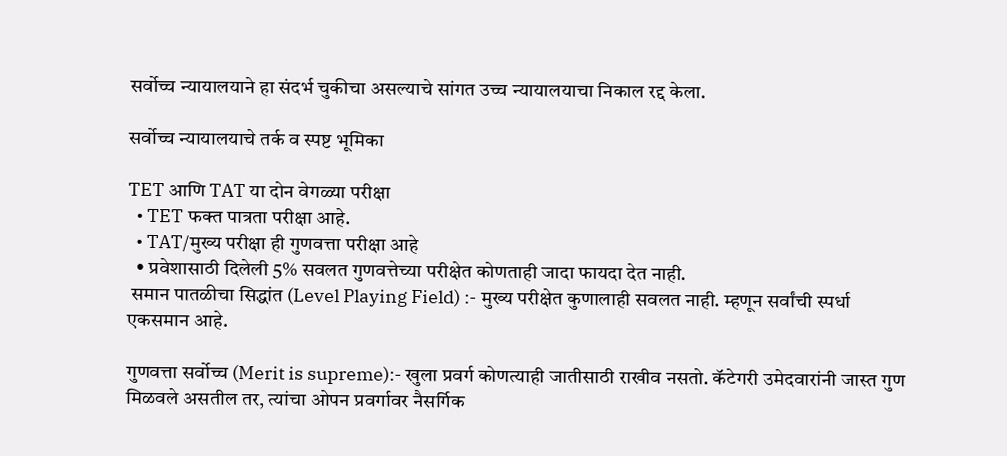सर्वोच्च न्यायालयाने हा संदर्भ चुकीचा असल्याचे सांगत उच्च न्यायालयाचा निकाल रद्द केला.

सर्वोच्च न्यायालयाचे तर्क व स्पष्ट भूमिका

TET आणि TAT या दोन वेगळ्या परीक्षा
  • TET फक्त पात्रता परीक्षा आहे.
  • TAT/मुख्य परीक्षा ही गुणवत्ता परीक्षा आहे
  • प्रवेशासाठी दिलेली 5% सवलत गुणवत्तेच्या परीक्षेत कोणताही जादा फायदा देत नाही.
 समान पातळीचा सिद्धांत (Level Playing Field) :- मुख्य परीक्षेत कुणालाही सवलत नाही. म्हणून सर्वांची स्पर्धा एकसमान आहे.

गुणवत्ता सर्वोच्च (Merit is supreme):- खुला प्रवर्ग कोणत्याही जातीसाठी राखीव नसतो. कॅटेगरी उमेदवारांनी जास्त गुण मिळवले असतील तर, त्यांचा ओपन प्रवर्गावर नैसर्गिक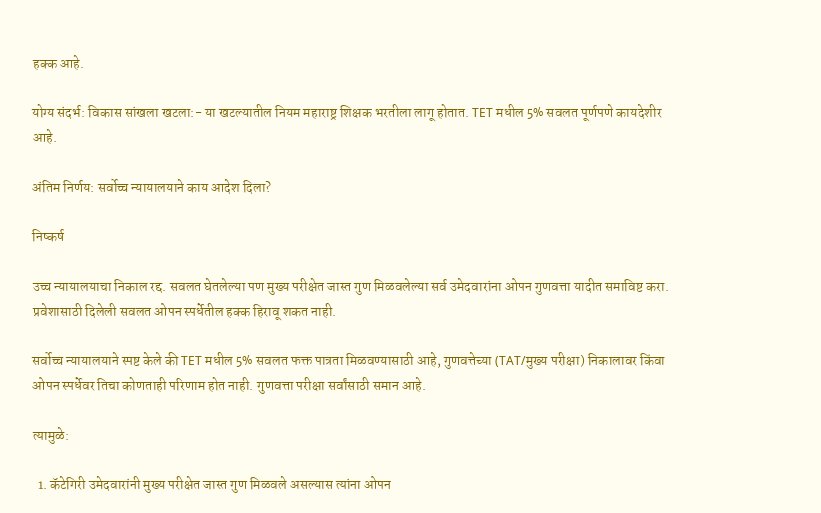हक्क आहे.

योग्य संदर्भ: विकास सांखला खटला:- या खटल्यातील नियम महाराष्ट्र शिक्षक भरतीला लागू होतात. TET मधील 5% सवलत पूर्णपणे कायदेशीर आहे.

अंतिम निर्णय: सर्वोच्च न्यायालयाने काय आदेश दिला?

निष्कर्ष

उच्च न्यायालयाचा निकाल रद्द. सवलत घेतलेल्या पण मुख्य परीक्षेत जास्त गुण मिळवलेल्या सर्व उमेदवारांना ओपन गुणवत्ता यादीत समाविष्ट करा. प्रवेशासाठी दिलेली सवलत ओपन स्पर्धेतील हक्क हिरावू शकत नाही.

सर्वोच्च न्यायालयाने स्पष्ट केले की TET मधील 5% सवलत फक्त पात्रता मिळवण्यासाठी आहे, गुणवत्तेच्या (TAT/मुख्य परीक्षा) निकालावर किंवा ओपन स्पर्धेवर तिचा कोणताही परिणाम होत नाही. गुणवत्ता परीक्षा सर्वांसाठी समान आहे.

त्यामुळे:

  1. कॅटेगिरी उमेदवारांनी मुख्य परीक्षेत जास्त गुण मिळवले असल्यास त्यांना ओपन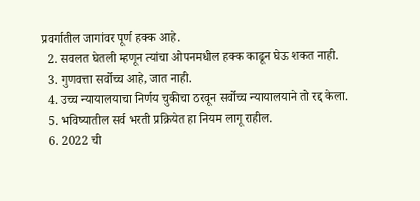प्रवर्गातील जागांवर पूर्ण हक्क आहे.
  2. सवलत घेतली म्हणून त्यांचा ओपनमधील हक्क काढून घेऊ शकत नाही.
  3. गुणवत्ता सर्वोच्च आहे, जात नाही.
  4. उच्च न्यायालयाचा निर्णय चुकीचा ठरवून सर्वोच्च न्यायालयाने तो रद्द केला.
  5. भविष्यातील सर्व भरती प्रक्रियेत हा नियम लागू राहील.
  6. 2022 ची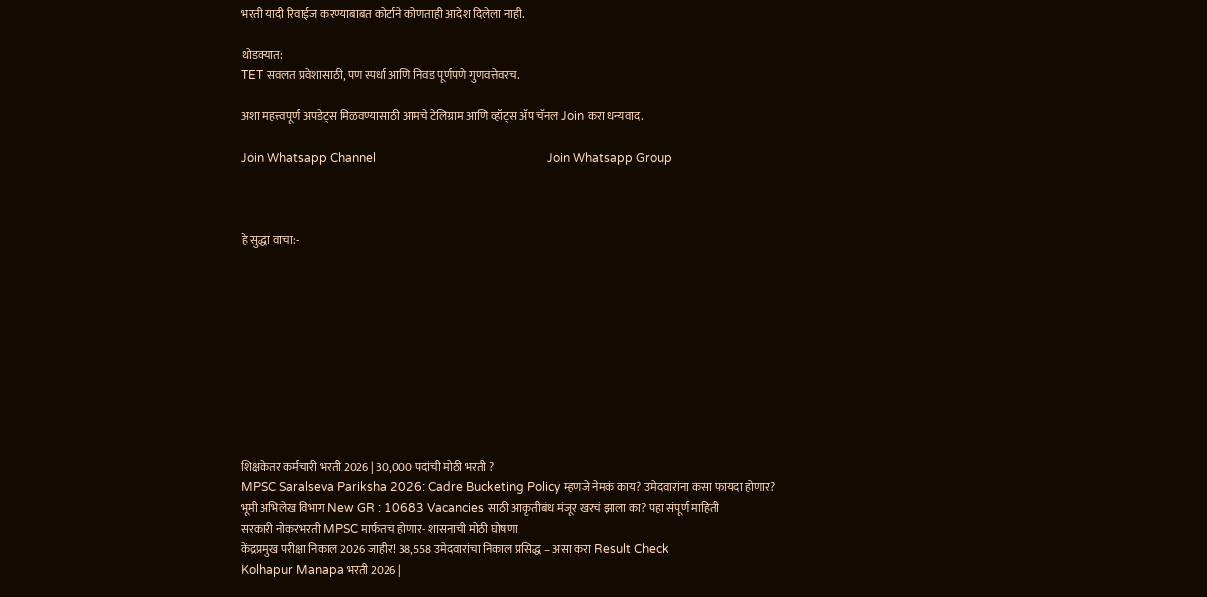भरती यादी रिवाईज करण्याबाबत कोर्टाने कोणताही आदेश दिलेला नाही.

थोडक्यात:
TET सवलत प्रवेशासाठी, पण स्पर्धा आणि निवड पूर्णपणे गुणवत्तेवरच.

अशा महत्त्वपूर्ण अपडेट्स मिळवण्यासाठी आमचे टेलिग्राम आणि व्हॉट्स ॲप चॅनल Join करा धन्यवाद.

Join Whatsapp Channel                                                         Join Whatsapp Group



हे सुद्धा वाचा:-










शिक्षकेतर कर्मचारी भरती 2026 | 30,000 पदांची मोठी भरती ?
MPSC Saralseva Pariksha 2026: Cadre Bucketing Policy म्हणजे नेमकं काय? उमेदवारांना कसा फायदा होणार?
भूमी अभिलेख विभाग New GR : 10683 Vacancies साठी आकृतीबंध मंजूर खरचं झाला का? पहा संपूर्ण माहिती
सरकारी नोकरभरती MPSC मार्फतच होणार- शासनाची मोठी घोषणा
केंद्रप्रमुख परीक्षा निकाल 2026 जाहीर! 38,558 उमेदवारांचा निकाल प्रसिद्ध – असा करा Result Check
Kolhapur Manapa भरती 2026 |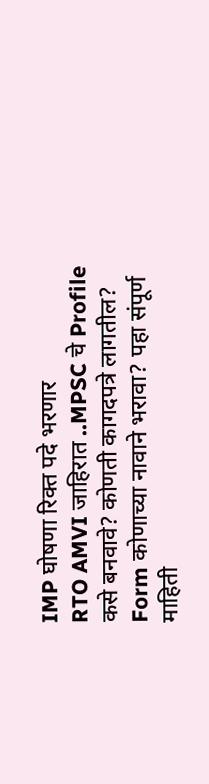IMP घोषणा रिक्त पदे भरणार
RTO AMVI जाहिरात ..MPSC चे Profile कसे बनवावे? कोणती कागदपत्रे लागतील? Form कोणाच्या नावाने भरावा? पहा संपूर्ण माहिती